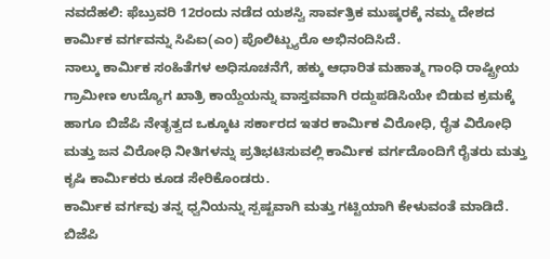ನವದೆಹಲಿ: ಫೆಬ್ರುವರಿ 12ರಂದು ನಡೆದ ಯಶಸ್ವಿ ಸಾರ್ವತ್ರಿಕ ಮುಷ್ಕರಕ್ಕೆ ನಮ್ಮ ದೇಶದ ಕಾರ್ಮಿಕ ವರ್ಗವನ್ನು ಸಿಪಿಐ(ಎಂ) ಪೊಲಿಟ್ಬ್ಯುರೊ ಅಭಿನಂದಿಸಿದೆ.
ನಾಲ್ಕು ಕಾರ್ಮಿಕ ಸಂಹಿತೆಗಳ ಅಧಿಸೂಚನೆಗೆ, ಹಕ್ಕು ಆಧಾರಿತ ಮಹಾತ್ಮ ಗಾಂಧಿ ರಾಷ್ಟ್ರೀಯ ಗ್ರಾಮೀಣ ಉದ್ಯೊಗ ಖಾತ್ರಿ ಕಾಯ್ದೆಯನ್ನು ವಾಸ್ತವವಾಗಿ ರದ್ದುಪಡಿಸಿಯೇ ಬಿಡುವ ಕ್ರಮಕ್ಕೆ ಹಾಗೂ ಬಿಜೆಪಿ ನೇತೃತ್ವದ ಒಕ್ಕೂಟ ಸರ್ಕಾರದ ಇತರ ಕಾರ್ಮಿಕ ವಿರೋಧಿ, ರೈತ ವಿರೋಧಿ ಮತ್ತು ಜನ ವಿರೋಧಿ ನೀತಿಗಳನ್ನು ಪ್ರತಿಭಟಿಸುವಲ್ಲಿ ಕಾರ್ಮಿಕ ವರ್ಗದೊಂದಿಗೆ ರೈತರು ಮತ್ತು ಕೃಷಿ ಕಾರ್ಮಿಕರು ಕೂಡ ಸೇರಿಕೊಂಡರು.
ಕಾರ್ಮಿಕ ವರ್ಗವು ತನ್ನ ಧ್ವನಿಯನ್ನು ಸ್ಪಷ್ಟವಾಗಿ ಮತ್ತು ಗಟ್ಟಿಯಾಗಿ ಕೇಳುವಂತೆ ಮಾಡಿದೆ. ಬಿಜೆಪಿ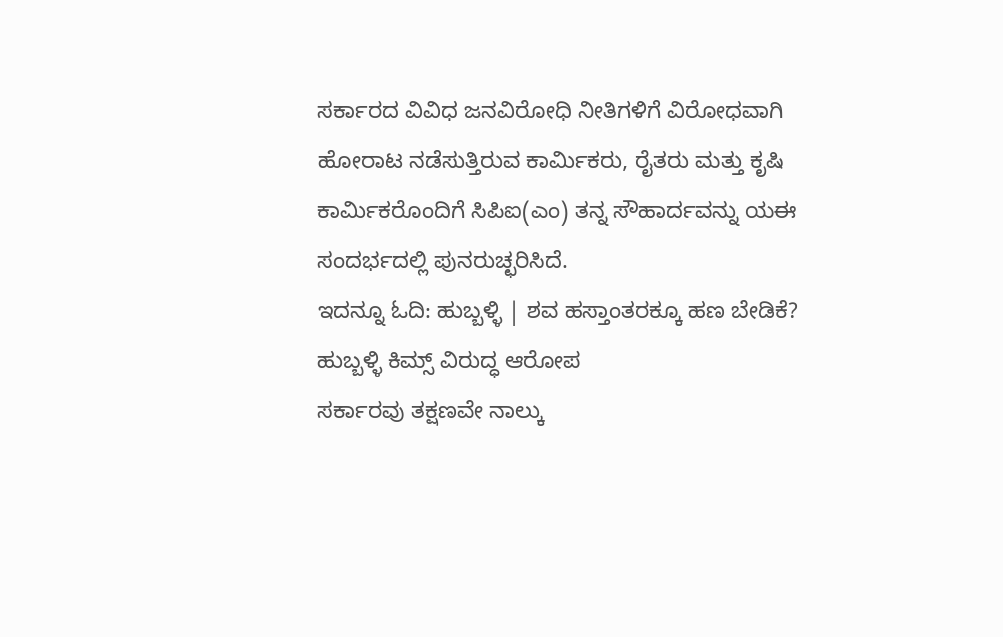ಸರ್ಕಾರದ ವಿವಿಧ ಜನವಿರೋಧಿ ನೀತಿಗಳಿಗೆ ವಿರೋಧವಾಗಿ ಹೋರಾಟ ನಡೆಸುತ್ತಿರುವ ಕಾರ್ಮಿಕರು, ರೈತರು ಮತ್ತು ಕೃಷಿ ಕಾರ್ಮಿಕರೊಂದಿಗೆ ಸಿಪಿಐ(ಎಂ) ತನ್ನ ಸೌಹಾರ್ದವನ್ನು ಯಈ ಸಂದರ್ಭದಲ್ಲಿ ಪುನರುಚ್ಛರಿಸಿದೆ.
ಇದನ್ನೂ ಓದಿ: ಹುಬ್ಬಳ್ಳಿ | ಶವ ಹಸ್ತಾಂತರಕ್ಕೂ ಹಣ ಬೇಡಿಕೆ? ಹುಬ್ಬಳ್ಳಿ ಕಿಮ್ಸ್ ವಿರುದ್ಧ ಆರೋಪ
ಸರ್ಕಾರವು ತಕ್ಷಣವೇ ನಾಲ್ಕು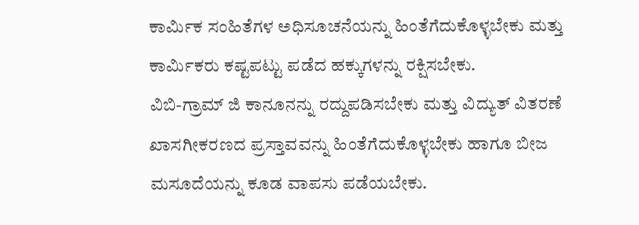ಕಾರ್ಮಿಕ ಸಂಹಿತೆಗಳ ಅಧಿಸೂಚನೆಯನ್ನು ಹಿಂತೆಗೆದುಕೊಳ್ಳಬೇಕು ಮತ್ತು ಕಾರ್ಮಿಕರು ಕಷ್ಟಪಟ್ಟು ಪಡೆದ ಹಕ್ಕುಗಳನ್ನು ರಕ್ಷಿಸಬೇಕು.
ವಿಬಿ-ಗ್ರಾಮ್ ಜಿ ಕಾನೂನನ್ನು ರದ್ದುಪಡಿಸಬೇಕು ಮತ್ತು ವಿದ್ಯುತ್ ವಿತರಣೆ ಖಾಸಗೀಕರಣದ ಪ್ರಸ್ತಾವವನ್ನು ಹಿಂತೆಗೆದುಕೊಳ್ಳಬೇಕು ಹಾಗೂ ಬೀಜ ಮಸೂದೆಯನ್ನು ಕೂಡ ವಾಪಸು ಪಡೆಯಬೇಕು.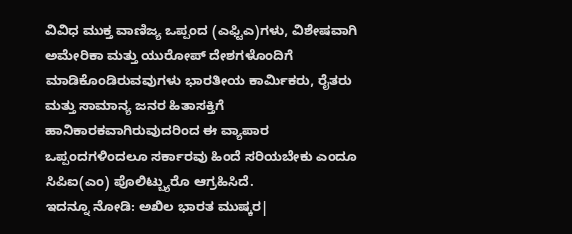ವಿವಿಧ ಮುಕ್ತ ವಾಣಿಜ್ಯ ಒಪ್ಪಂದ (ಎಫ್ಟಿಎ)ಗಳು, ವಿಶೇಷವಾಗಿ ಅಮೇರಿಕಾ ಮತ್ತು ಯುರೋಪ್ ದೇಶಗಳೊಂದಿಗೆ ಮಾಡಿಕೊಂಡಿರುವವುಗಳು ಭಾರತೀಯ ಕಾರ್ಮಿಕರು, ರೈತರು ಮತ್ತು ಸಾಮಾನ್ಯ ಜನರ ಹಿತಾಸಕ್ತಿಗೆ ಹಾನಿಕಾರಕವಾಗಿರುವುದರಿಂದ ಈ ವ್ಯಾಪಾರ ಒಪ್ಪಂದಗಳಿಂದಲೂ ಸರ್ಕಾರವು ಹಿಂದೆ ಸರಿಯಬೇಕು ಎಂದೂ ಸಿಪಿಐ(ಎಂ) ಪೊಲಿಟ್ಬ್ಯುರೊ ಆಗ್ರಹಿಸಿದೆ.
ಇದನ್ನೂ ನೋಡಿ: ಅಖಿಲ ಭಾರತ ಮುಷ್ಕರ|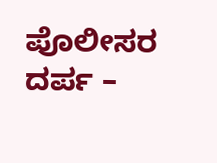ಪೊಲೀಸರ ದರ್ಪ –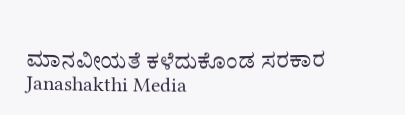ಮಾನವೀಯತೆ ಕಳೆದುಕೊಂಡ ಸರಕಾರ Janashakthi Media